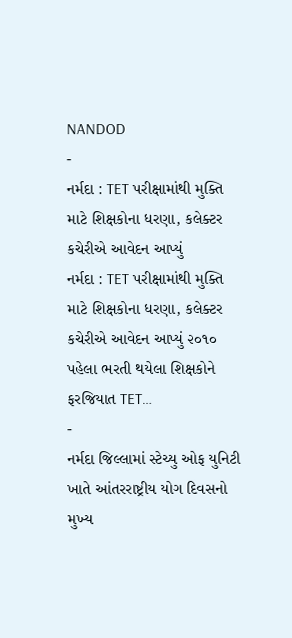NANDOD
-
નર્મદા : TET પરીક્ષામાંથી મુક્તિ માટે શિક્ષકોના ધરણા, કલેક્ટર કચેરીએ આવેદન આપ્યું
નર્મદા : TET પરીક્ષામાંથી મુક્તિ માટે શિક્ષકોના ધરણા, કલેક્ટર કચેરીએ આવેદન આપ્યું ૨૦૧૦ પહેલા ભરતી થયેલા શિક્ષકોને ફરજિયાત TET…
-
નર્મદા જિલ્લામાં સ્ટેચ્યુ ઓફ યુનિટી ખાતે આંતરરાષ્ટ્રીય યોગ દિવસનો મુખ્ય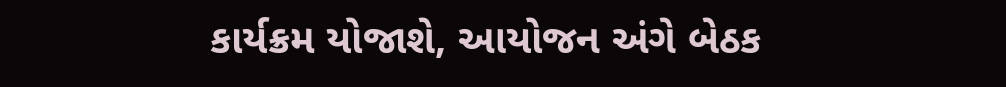કાર્યક્રમ યોજાશે, આયોજન અંગે બેઠક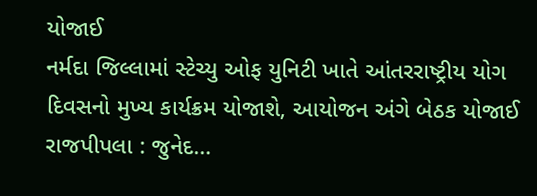યોજાઈ
નર્મદા જિલ્લામાં સ્ટેચ્યુ ઓફ યુનિટી ખાતે આંતરરાષ્ટ્રીય યોગ દિવસનો મુખ્ય કાર્યક્રમ યોજાશે, આયોજન અંગે બેઠક યોજાઈ રાજપીપલા : જુનેદ…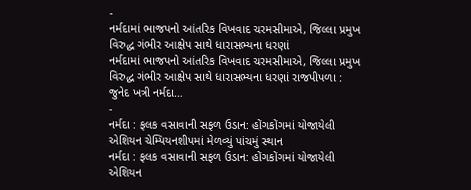-
નર્મદામાં ભાજપનો આંતરિક વિખવાદ ચરમસીમાએ, જિલ્લા પ્રમુખ વિરુદ્ધ ગંભીર આક્ષેપ સાથે ધારાસભ્યના ધરણાં
નર્મદામાં ભાજપનો આંતરિક વિખવાદ ચરમસીમાએ, જિલ્લા પ્રમુખ વિરુદ્ધ ગંભીર આક્ષેપ સાથે ધારાસભ્યના ધરણાં રાજપીપળા : જુનેદ ખત્રી નર્મદા…
-
નર્મદા : ફલક વસાવાની સફળ ઉડાન: હોંગકોંગમાં યોજાયેલી એશિયન ચેમ્પિયનશીપમાં મેળવ્યું પાંચમું સ્થાન
નર્મદા : ફલક વસાવાની સફળ ઉડાન: હોંગકોંગમાં યોજાયેલી એશિયન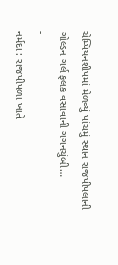ચેમ્પિયનશીપમાં મેળવ્યું પાંચમું સ્થાન રાજપીપલાની ગોલ્ડન ગર્લ ફલક વસાવાની ગગનચુંબી…
-
નર્મદા : રાજપીપળા ખાતે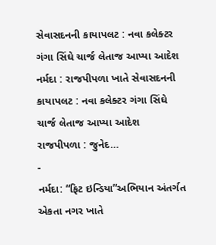સેવાસદનની કાયાપલટ : નવા કલેક્ટર ગંગા સિંઘે ચાર્જ લેતાજ આપ્યા આદેશ
નર્મદા : રાજપીપળા ખાતે સેવાસદનની કાયાપલટ : નવા કલેક્ટર ગંગા સિંઘે ચાર્જ લેતાજ આપ્યા આદેશ રાજપીપળા : જુનેદ…
-
નર્મદા: “ફિટ ઇન્ડિયા”અભિયાન અંતર્ગત એકતા નગર ખાતે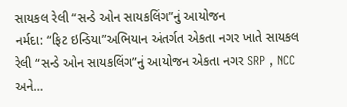સાયકલ રેલી “સન્ડે ઓન સાયકલિંગ”નું આયોજન
નર્મદા: “ફિટ ઇન્ડિયા”અભિયાન અંતર્ગત એકતા નગર ખાતે સાયકલ રેલી “સન્ડે ઓન સાયકલિંગ”નું આયોજન એકતા નગર SRP , NCC અને…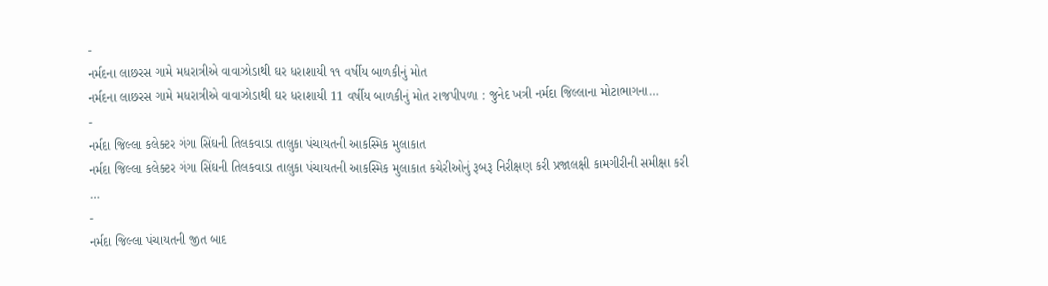-
નર્મદના લાછરસ ગામે મધરાત્રીએ વાવાઝોડાથી ઘર ધરાશાયી ૧૧ વર્ષીય બાળકીનું મોત
નર્મદના લાછરસ ગામે મધરાત્રીએ વાવાઝોડાથી ઘર ધરાશાયી 11 વર્ષીય બાળકીનું મોત રાજપીપળા : જુનેદ ખત્રી નર્મદા જિલ્લાના મોટાભાગના…
-
નર્મદા જિલ્લા કલેક્ટર ગંગા સિંઘની તિલકવાડા તાલુકા પંચાયતની આકસ્મિક મુલાકાત
નર્મદા જિલ્લા કલેક્ટર ગંગા સિંઘની તિલકવાડા તાલુકા પંચાયતની આકસ્મિક મુલાકાત કચેરીઓનું રૂબરૂ નિરીક્ષણ કરી પ્રજાલક્ષી કામગીરીની સમીક્ષા કરી …
-
નર્મદા જિલ્લા પંચાયતની જીત બાદ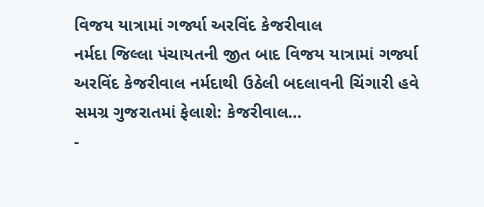વિજય યાત્રામાં ગર્જ્યા અરવિંદ કેજરીવાલ
નર્મદા જિલ્લા પંચાયતની જીત બાદ વિજય યાત્રામાં ગર્જ્યા અરવિંદ કેજરીવાલ નર્મદાથી ઉઠેલી બદલાવની ચિંગારી હવે સમગ્ર ગુજરાતમાં ફેલાશે: કેજરીવાલ…
-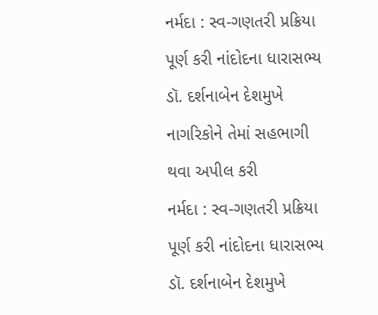નર્મદા : સ્વ-ગણતરી પ્રક્રિયા પૂર્ણ કરી નાંદોદના ધારાસભ્ય ડૉ. દર્શનાબેન દેશમુખે નાગરિકોને તેમાં સહભાગી થવા અપીલ કરી
નર્મદા : સ્વ-ગણતરી પ્રક્રિયા પૂર્ણ કરી નાંદોદના ધારાસભ્ય ડૉ. દર્શનાબેન દેશમુખે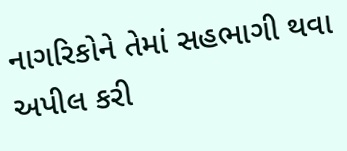નાગરિકોને તેમાં સહભાગી થવા અપીલ કરી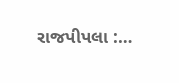રાજપીપલા :…